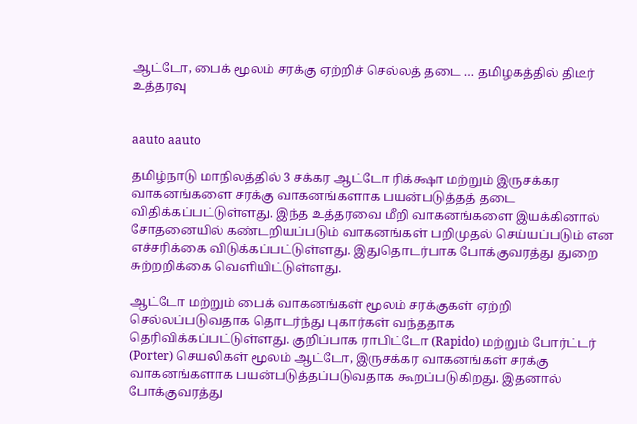ஆட்டோ, பைக் மூலம் சரக்கு ஏற்றிச் செல்லத் தடை … தமிழகத்தில் திடீர் உத்தரவு


aauto aauto

தமிழ்நாடு மாநிலத்தில் 3 சக்கர ஆட்டோ ரிக்க்ஷா மற்றும் இருசக்கர வாகனங்களை சரக்கு வாகனங்களாக பயன்படுத்தத் தடை விதிக்கப்பட்டுள்ளது. இந்த உத்தரவை மீறி வாகனங்களை இயக்கினால் சோதனையில் கண்டறியப்படும் வாகனங்கள் பறிமுதல் செய்யப்படும் என எச்சரிக்கை விடுக்கப்பட்டுள்ளது. இதுதொடர்பாக போக்குவரத்து துறை சுற்றறிக்கை வெளியிட்டுள்ளது.

ஆட்டோ மற்றும் பைக் வாகனங்கள் மூலம் சரக்குகள் ஏற்றி செல்லப்படுவதாக தொடர்ந்து புகார்கள் வந்ததாக தெரிவிக்கப்பட்டுள்ளது. குறிப்பாக ராபிட்டோ (Rapido) மற்றும் போர்ட்டர் (Porter) செயலிகள் மூலம் ஆட்டோ, இருசக்கர வாகனங்கள் சரக்கு வாகனங்களாக பயன்படுத்தப்படுவதாக கூறப்படுகிறது. இதனால் போக்குவரத்து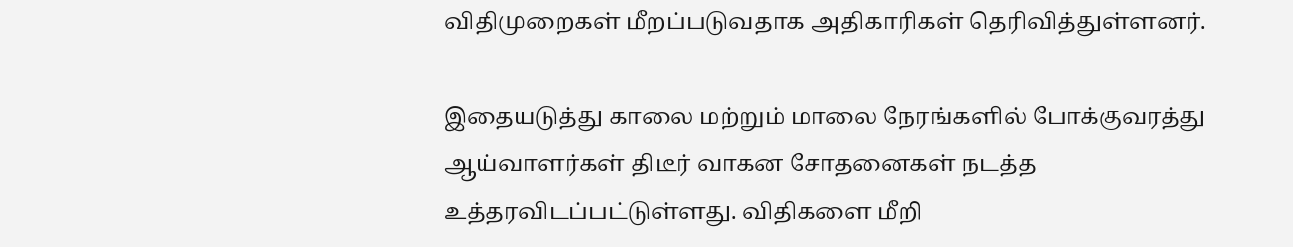விதிமுறைகள் மீறப்படுவதாக அதிகாரிகள் தெரிவித்துள்ளனர்.

இதையடுத்து காலை மற்றும் மாலை நேரங்களில் போக்குவரத்து ஆய்வாளர்கள் திடீர் வாகன சோதனைகள் நடத்த உத்தரவிடப்பட்டுள்ளது. விதிகளை மீறி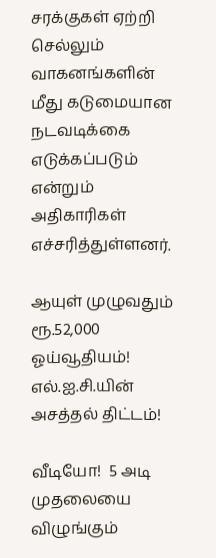சரக்குகள் ஏற்றி செல்லும் வாகனங்களின் மீது கடுமையான நடவடிக்கை எடுக்கப்படும் என்றும் அதிகாரிகள் எச்சரித்துள்ளனர்.

ஆயுள் முழுவதும் ரூ.52,000 ஓய்வூதியம்! எல்.ஐ.சி.யின் அசத்தல் திட்டம்!

வீடியோ!  5 அடி முதலையை விழுங்கும்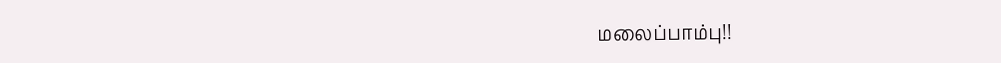மலைப்பாம்பு!!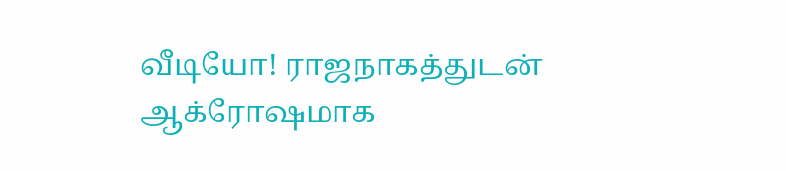வீடியோ! ராஜநாகத்துடன் ஆக்ரோஷமாக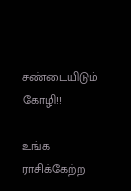சண்டையிடும் கோழி!!

உங்க ராசிக்கேற்ற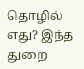தொழில் எது? இந்த துறை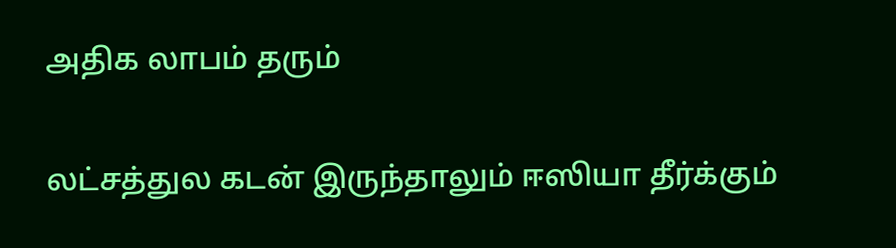அதிக லாபம் தரும்

லட்சத்துல கடன் இருந்தாலும் ஈஸியா தீர்க்கும்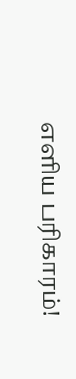எளிய பரிகாரம்!